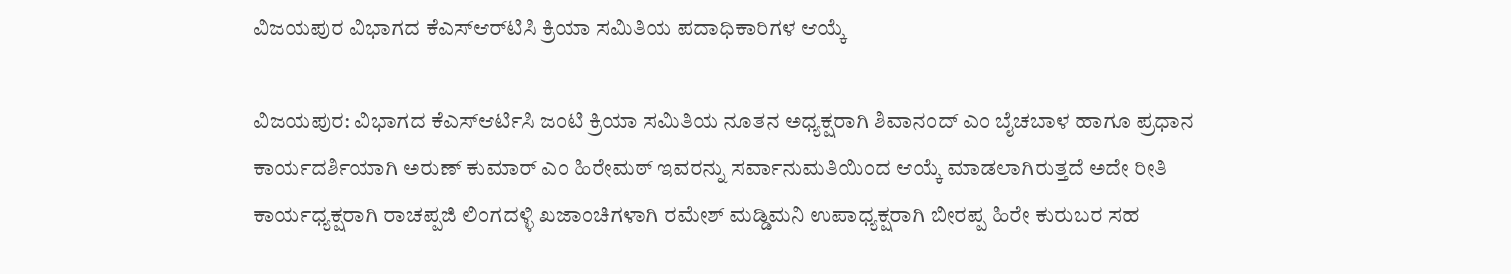ವಿಜಯಪುರ ವಿಭಾಗದ ಕೆಎಸ್‌ಆರ್‌ಟಿಸಿ ಕ್ರಿಯಾ ಸಮಿತಿಯ ಪದಾಧಿಕಾರಿಗಳ ಆಯ್ಕೆ

ವಿಜಯಪುರ: ವಿಭಾಗದ ಕೆಎಸ್ಆರ್ಟಿಸಿ ಜಂಟಿ ಕ್ರಿಯಾ ಸಮಿತಿಯ ನೂತನ ಅಧ್ಯಕ್ಷರಾಗಿ ಶಿವಾನಂದ್ ಎಂ ಬೈಚಬಾಳ ಹಾಗೂ ಪ್ರಧಾನ ಕಾರ್ಯದರ್ಶಿಯಾಗಿ ಅರುಣ್ ಕುಮಾರ್ ಎಂ ಹಿರೇಮಠ್ ಇವರನ್ನು ಸರ್ವಾನುಮತಿಯಿಂದ ಆಯ್ಕೆ ಮಾಡಲಾಗಿರುತ್ತದೆ ಅದೇ ರೀತಿ ಕಾರ್ಯಧ್ಯಕ್ಷರಾಗಿ ರಾಚಪ್ಪಜಿ ಲಿಂಗದಳ್ಳಿ ಖಜಾಂಚಿಗಳಾಗಿ ರಮೇಶ್ ಮಡ್ಡಿಮನಿ ಉಪಾಧ್ಯಕ್ಷರಾಗಿ ಬೀರಪ್ಪ ಹಿರೇ ಕುರುಬರ ಸಹ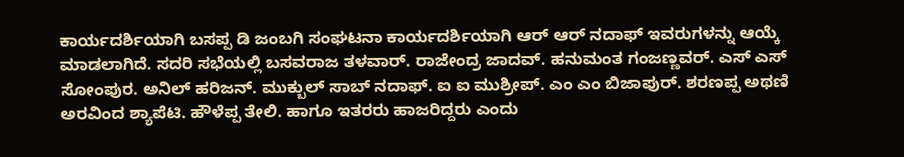ಕಾರ್ಯದರ್ಶಿಯಾಗಿ ಬಸಪ್ಪ ಡಿ ಜಂಬಗಿ ಸಂಘಟನಾ ಕಾರ್ಯದರ್ಶಿಯಾಗಿ ಆರ್ ಆರ್ ನದಾಫ್ ಇವರುಗಳನ್ನು ಆಯ್ಕೆ ಮಾಡಲಾಗಿದೆ. ಸದರಿ ಸಭೆಯಲ್ಲಿ ಬಸವರಾಜ ತಳವಾರ್. ರಾಜೇಂದ್ರ ಜಾದವ್. ಹನುಮಂತ ಗಂಜಣ್ಣವರ್. ಎಸ್ ಎಸ್ ಸೋಂಪುರ. ಅನಿಲ್ ಹರಿಜನ್. ಮುಕ್ಬುಲ್ ಸಾಬ್ ನದಾಫ್. ಐ ಐ ಮುಶ್ರೀಪ್. ಎಂ ಎಂ ಬಿಜಾಪುರ್. ಶರಣಪ್ಪ ಅಥಣಿ ಅರವಿಂದ ಶ್ಯಾಪೆಟಿ. ಹೌಳೆಪ್ಪ ತೇಲಿ. ಹಾಗೂ ಇತರರು ಹಾಜರಿದ್ದರು ಎಂದು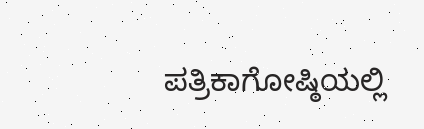ಪತ್ರಿಕಾಗೋಷ್ಠಿಯಲ್ಲಿ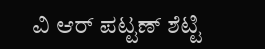ವಿ ಆರ್ ಪಟ್ಟಣ್ ಶೆಟ್ಟಿ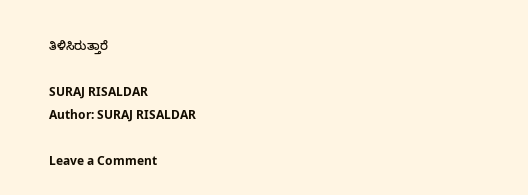ತಿಳಿಸಿರುತ್ತಾರೆ

SURAJ RISALDAR
Author: SURAJ RISALDAR

Leave a Comment